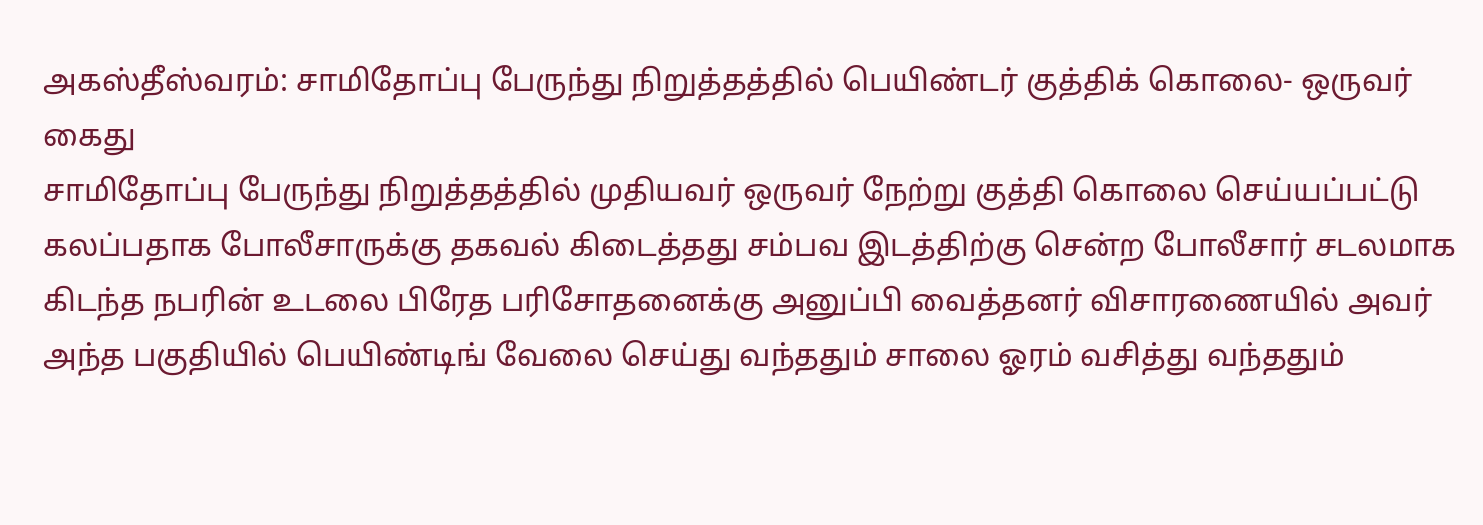அகஸ்தீஸ்வரம்: சாமிதோப்பு பேருந்து நிறுத்தத்தில் பெயிண்டர் குத்திக் கொலை- ஒருவர் கைது
சாமிதோப்பு பேருந்து நிறுத்தத்தில் முதியவர் ஒருவர் நேற்று குத்தி கொலை செய்யப்பட்டு கலப்பதாக போலீசாருக்கு தகவல் கிடைத்தது சம்பவ இடத்திற்கு சென்ற போலீசார் சடலமாக கிடந்த நபரின் உடலை பிரேத பரிசோதனைக்கு அனுப்பி வைத்தனர் விசாரணையில் அவர் அந்த பகுதியில் பெயிண்டிங் வேலை செய்து வந்ததும் சாலை ஓரம் வசித்து வந்ததும்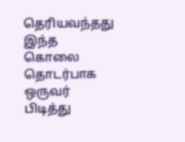தெரியவந்தது இந்த கொலை தொடர்பாக ஒருவர் பிடித்து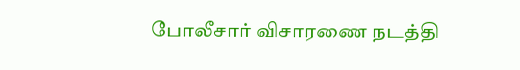போலீசார் விசாரணை நடத்தி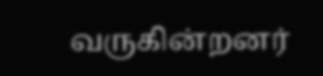வருகின்றனர்